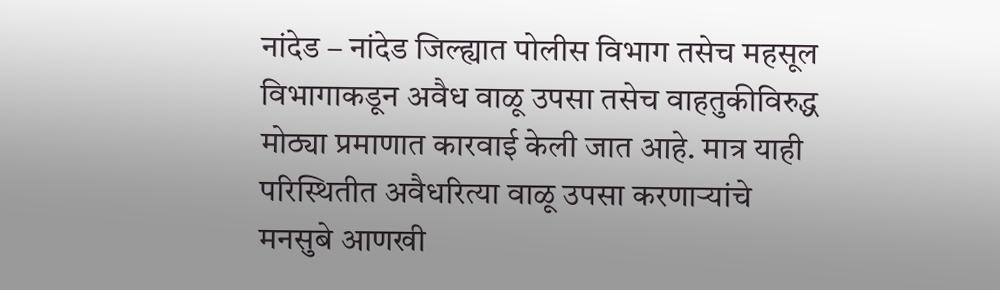नांदेड – नांदेड जिल्ह्यात पोलीस विभाग तसेच महसूल विभागाकडून अवैध वाळू उपसा तसेच वाहतुकीविरुद्ध मोठ्या प्रमाणात कारवाई केली जात आहे. मात्र याही परिस्थितीत अवैधरित्या वाळू उपसा करणाऱ्यांचे मनसुबे आणखी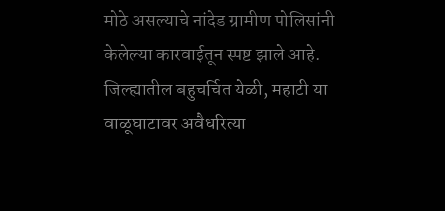मोठे असल्याचे नांदेड ग्रामीण पोलिसांनी केलेल्या कारवाईतून स्पष्ट झाले आहे. जिल्ह्यातील बहुचर्चित येळी, महाटी या वाळूघाटावर अवैधरित्या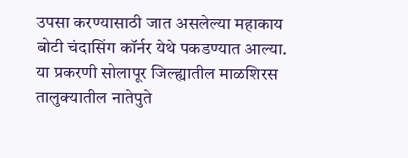उपसा करण्यासाठी जात असलेल्या महाकाय बोटी चंदासिंग कॉर्नर येथे पकडण्यात आल्या. या प्रकरणी सोलापूर जिल्ह्यातील माळशिरस तालुक्यातील नातेपुते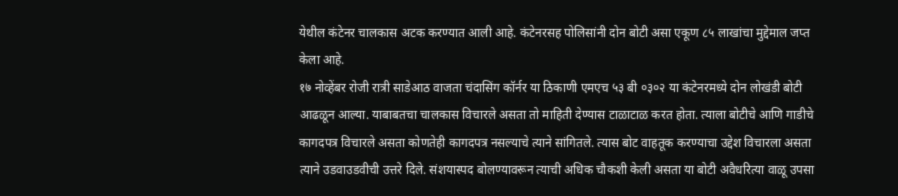येथील कंटेनर चालकास अटक करण्यात आली आहे. कंटेनरसह पोलिसांनी दोन बोटी असा एकूण ८५ लाखांचा मुद्देमाल जप्त केला आहे.
१७ नोव्हेंबर रोजी रात्री साडेआठ वाजता चंदासिंग कॉर्नर या ठिकाणी एमएच ५३ बी ०३०२ या कंटेनरमध्ये दोन लोखंडी बोटी आढळून आल्या. याबाबतचा चालकास विचारले असता तो माहिती देण्यास टाळाटाळ करत होता. त्याला बोटीचे आणि गाडीचे कागदपत्र विचारले असता कोणतेही कागदपत्र नसल्याचे त्याने सांगितले. त्यास बोट वाहतूक करण्याचा उद्देश विचारला असता त्याने उडवाउडवीची उत्तरे दिले. संशयास्पद बोलण्यावरून त्याची अधिक चौकशी केली असता या बोटी अवैधरित्या वाळू उपसा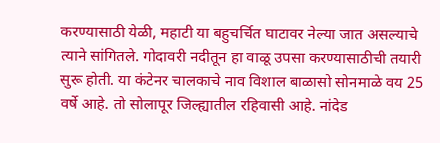करण्यासाठी येळी, महाटी या बहुचर्चित घाटावर नेल्या जात असल्याचे त्याने सांगितले. गोदावरी नदीतून हा वाळू उपसा करण्यासाठीची तयारी सुरू होती. या कंटेनर चालकाचे नाव विशाल बाळासो सोनमाळे वय 25 वर्षे आहे. तो सोलापूर जिल्ह्यातील रहिवासी आहे. नांदेड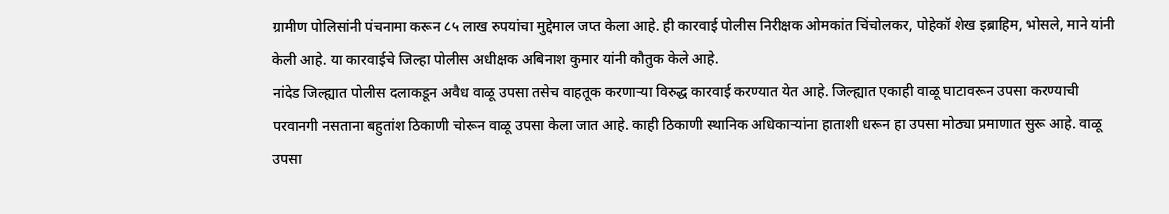ग्रामीण पोलिसांनी पंचनामा करून ८५ लाख रुपयांचा मुद्देमाल जप्त केला आहे. ही कारवाई पोलीस निरीक्षक ओमकांत चिंचोलकर, पोहेकॉ शेख इब्राहिम, भोसले, माने यांनी केली आहे. या कारवाईचे जिल्हा पोलीस अधीक्षक अबिनाश कुमार यांनी कौतुक केले आहे.
नांदेड जिल्ह्यात पोलीस दलाकडून अवैध वाळू उपसा तसेच वाहतूक करणाऱ्या विरुद्ध कारवाई करण्यात येत आहे. जिल्ह्यात एकाही वाळू घाटावरून उपसा करण्याची परवानगी नसताना बहुतांश ठिकाणी चोरून वाळू उपसा केला जात आहे. काही ठिकाणी स्थानिक अधिकाऱ्यांना हाताशी धरून हा उपसा मोठ्या प्रमाणात सुरू आहे. वाळू उपसा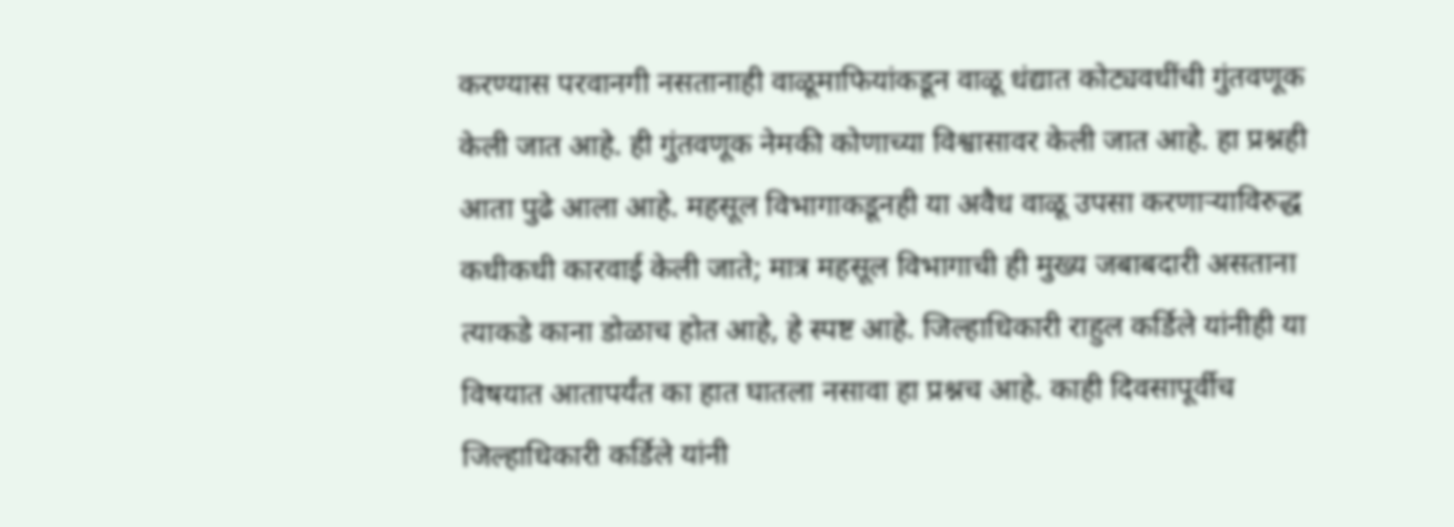करण्यास परवानगी नसतानाही वाळूमाफियांकडून वाळू धंद्यात कोट्यवधींची गुंतवणूक केली जात आहे. ही गुंतवणूक नेमकी कोणाच्या विश्वासावर केली जात आहे. हा प्रश्नही आता पुढे आला आहे. महसूल विभागाकडूनही या अवैध वाळू उपसा करणाऱ्याविरुद्ध कधीकधी कारवाई केली जाते; मात्र महसूल विभागाची ही मुख्य जबाबदारी असताना त्याकडे काना डोळाच होत आहे, हे स्पष्ट आहे. जिल्हाधिकारी राहुल कर्डिले यांनीही या विषयात आतापर्यंत का हात घातला नसावा हा प्रश्नच आहे. काही दिवसापूर्वीच जिल्हाधिकारी कर्डिले यांनी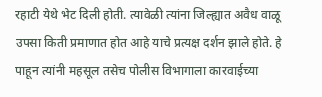रहाटी येथे भेट दिली होती. त्यावेळी त्यांना जिल्ह्यात अवैध वाळू उपसा किती प्रमाणात होत आहे याचे प्रत्यक्ष दर्शन झाले होते. हे पाहून त्यांनी महसूल तसेच पोलीस विभागाला कारवाईच्या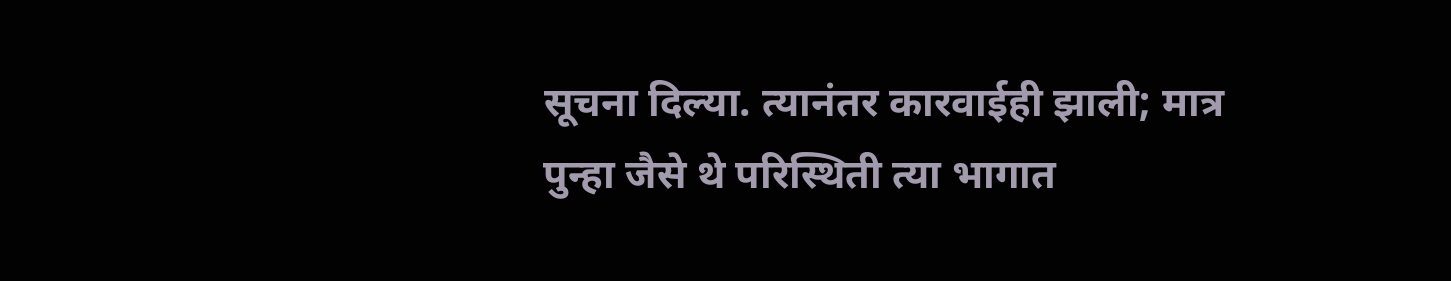सूचना दिल्या. त्यानंतर कारवाईही झाली; मात्र पुन्हा जैसे थे परिस्थिती त्या भागात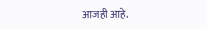आजही आहे.